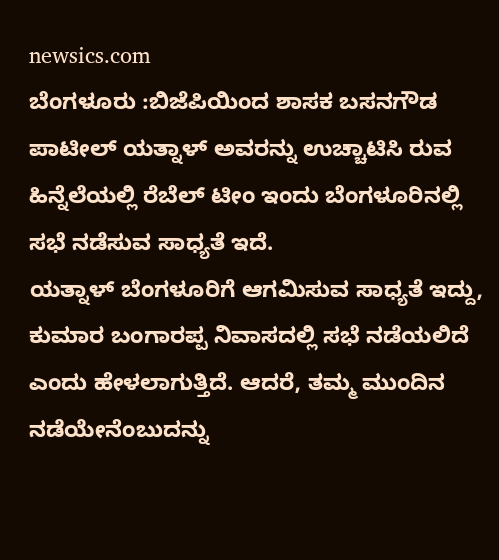newsics.com
ಬೆಂಗಳೂರು :ಬಿಜೆಪಿಯಿಂದ ಶಾಸಕ ಬಸನಗೌಡ ಪಾಟೀಲ್ ಯತ್ನಾಳ್ ಅವರನ್ನು ಉಚ್ಚಾಟಿಸಿ ರುವ ಹಿನ್ನೆಲೆಯಲ್ಲಿ ರೆಬೆಲ್ ಟೀಂ ಇಂದು ಬೆಂಗಳೂರಿನಲ್ಲಿ ಸಭೆ ನಡೆಸುವ ಸಾಧ್ಯತೆ ಇದೆ.
ಯತ್ನಾಳ್ ಬೆಂಗಳೂರಿಗೆ ಆಗಮಿಸುವ ಸಾಧ್ಯತೆ ಇದ್ದು, ಕುಮಾರ ಬಂಗಾರಪ್ಪ ನಿವಾಸದಲ್ಲಿ ಸಭೆ ನಡೆಯಲಿದೆ ಎಂದು ಹೇಳಲಾಗುತ್ತಿದೆ. ಆದರೆ, ತಮ್ಮ ಮುಂದಿನ ನಡೆಯೇನೆಂಬುದನ್ನು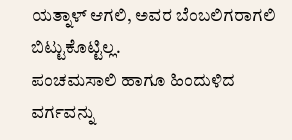ಯತ್ನಾಳ್ ಆಗಲಿ, ಅವರ ಬೆಂಬಲಿಗರಾಗಲಿ ಬಿಟ್ಟುಕೊಟ್ಟಿಲ್ಲ.
ಪಂಚಮಸಾಲಿ ಹಾಗೂ ಹಿಂದುಳಿದ ವರ್ಗವನ್ನು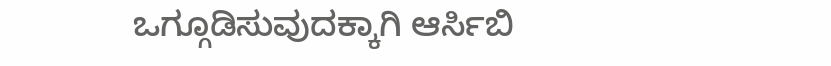ಒಗ್ಗೂಡಿಸುವುದಕ್ಕಾಗಿ ಆರ್ಸಿಬಿ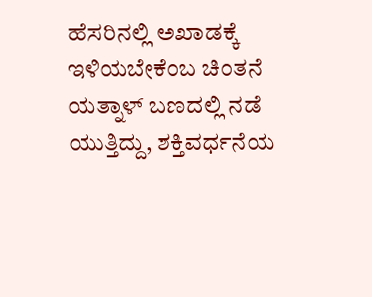ಹೆಸರಿನಲ್ಲಿ ಅಖಾಡಕ್ಕೆ ಇಳಿಯಬೇಕೆಂಬ ಚಿಂತನೆ ಯತ್ನಾಳ್ ಬಣದಲ್ಲಿ ನಡೆ ಯುತ್ತಿದ್ದು, ಶಕ್ತಿವರ್ಧನೆಯ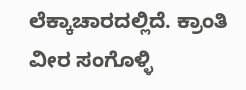ಲೆಕ್ಕಾಚಾರದಲ್ಲಿದೆ. ಕ್ರಾಂತಿ ವೀರ ಸಂಗೊಳ್ಳಿ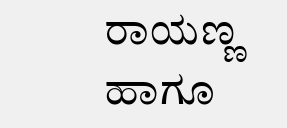ರಾಯಣ್ಣ ಹಾಗೂ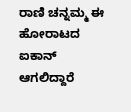ರಾಣಿ ಚನ್ನಮ್ಮ ಈ ಹೋರಾಟದ ಐಕಾನ್ ಆಗಲಿದ್ದಾರೆ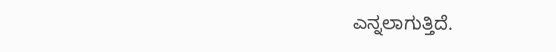ಎನ್ನಲಾಗುತ್ತಿದೆ.